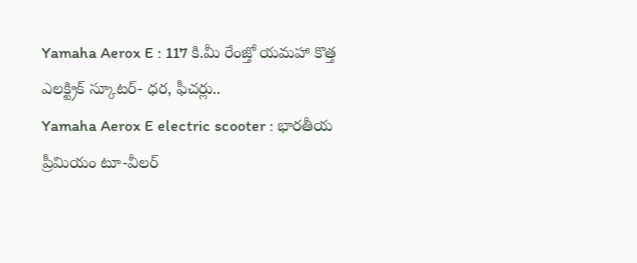Yamaha Aerox E : 117 కి.మీ రేంజ్తో యమహా కొత్త ఎలక్ట్రిక్ స్కూటర్- ధర, ఫీచర్లు..
Yamaha Aerox E electric scooter : భారతీయ ప్రీమియం టూ-వీలర్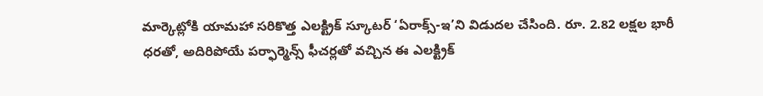మార్కెట్లోకి యామహా సరికొత్త ఎలక్ట్రిక్ స్కూటర్ ‘ఏరాక్స్-ఇ’ని విడుదల చేసింది. రూ. 2.82 లక్షల భారీ ధరతో, అదిరిపోయే పర్ఫార్మెన్స్ ఫీచర్లతో వచ్చిన ఈ ఎలక్ట్రిక్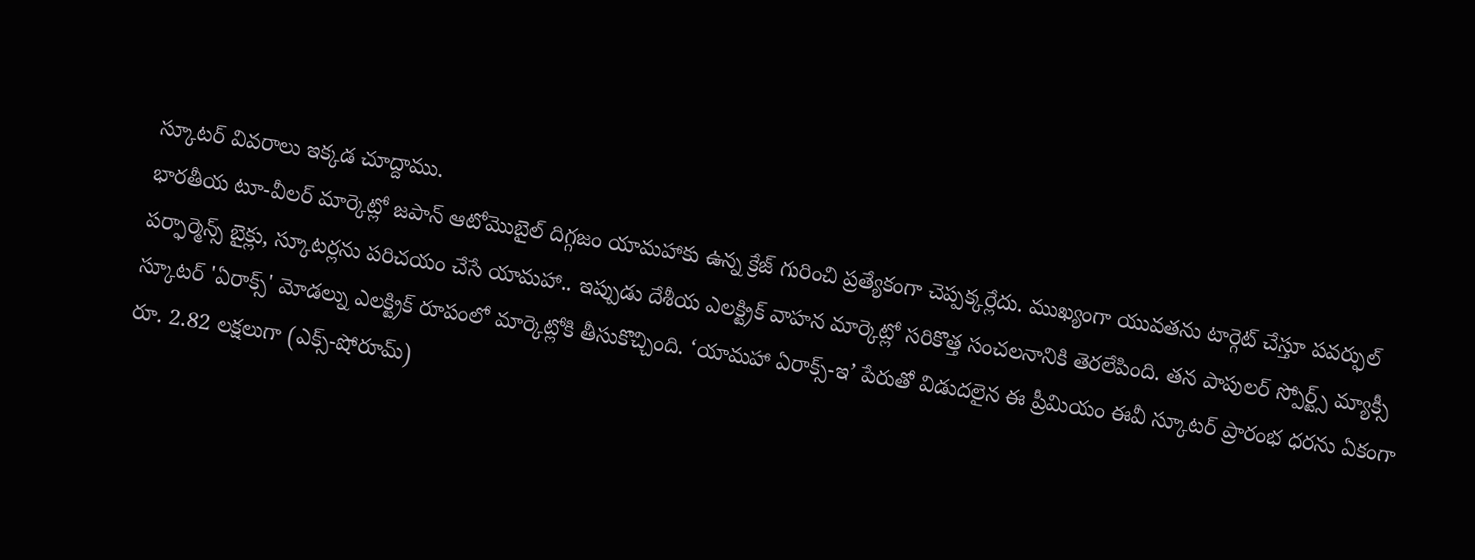స్కూటర్ వివరాలు ఇక్కడ చూద్దాము.
భారతీయ టూ-వీలర్ మార్కెట్లో జపాన్ ఆటోమొబైల్ దిగ్గజం యామహాకు ఉన్న క్రేజ్ గురించి ప్రత్యేకంగా చెప్పక్కర్లేదు. ముఖ్యంగా యువతను టార్గెట్ చేస్తూ పవర్ఫుల్ పర్ఫార్మెన్స్ బైక్లు, స్కూటర్లను పరిచయం చేసే యామహా.. ఇప్పుడు దేశీయ ఎలక్ట్రిక్ వాహన మార్కెట్లో సరికొత్త సంచలనానికి తెరలేపింది. తన పాపులర్ స్పోర్ట్స్ మ్యాక్సీ స్కూటర్ 'ఏరాక్స్' మోడల్ను ఎలక్ట్రిక్ రూపంలో మార్కెట్లోకి తీసుకొచ్చింది. ‘యామహా ఏరాక్స్-ఇ’ పేరుతో విడుదలైన ఈ ప్రీమియం ఈవీ స్కూటర్ ప్రారంభ ధరను ఏకంగా రూ. 2.82 లక్షలుగా (ఎక్స్-షోరూమ్)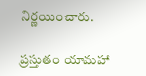నిర్ణయించారు.

ప్రస్తుతం యామహా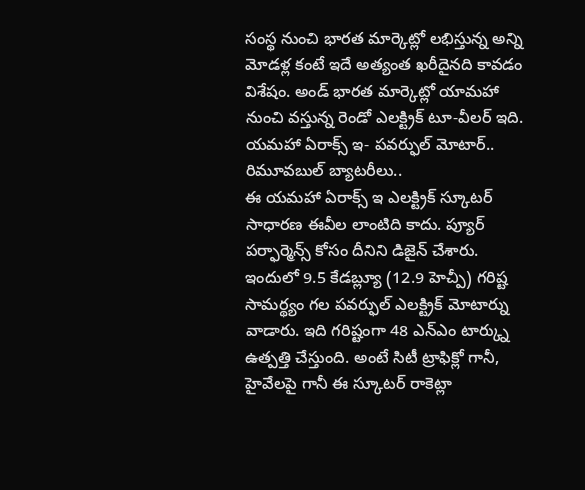సంస్థ నుంచి భారత మార్కెట్లో లభిస్తున్న అన్ని మోడళ్ల కంటే ఇదే అత్యంత ఖరీదైనది కావడం విశేషం. అండ్ భారత మార్కెట్లో యామహా నుంచి వస్తున్న రెండో ఎలక్ట్రిక్ టూ-వీలర్ ఇది.
యమహా ఏరాక్స్ ఇ- పవర్ఫుల్ మోటార్.. రిమూవబుల్ బ్యాటరీలు..
ఈ యమహా ఏరాక్స్ ఇ ఎలక్ట్రిక్ స్కూటర్ సాధారణ ఈవీల లాంటిది కాదు. ప్యూర్ పర్ఫార్మెన్స్ కోసం దీనిని డిజైన్ చేశారు. ఇందులో 9.5 కేడబ్ల్యూ (12.9 హెచ్పీ) గరిష్ట సామర్థ్యం గల పవర్ఫుల్ ఎలక్ట్రిక్ మోటార్ను వాడారు. ఇది గరిష్టంగా 48 ఎన్ఎం టార్క్ను ఉత్పత్తి చేస్తుంది. అంటే సిటీ ట్రాఫిక్లో గానీ, హైవేలపై గానీ ఈ స్కూటర్ రాకెట్లా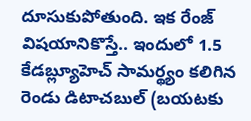దూసుకుపోతుంది. ఇక రేంజ్ విషయానికొస్తే.. ఇందులో 1.5 కేడబ్ల్యూహెచ్ సామర్థ్యం కలిగిన రెండు డిటాచబుల్ (బయటకు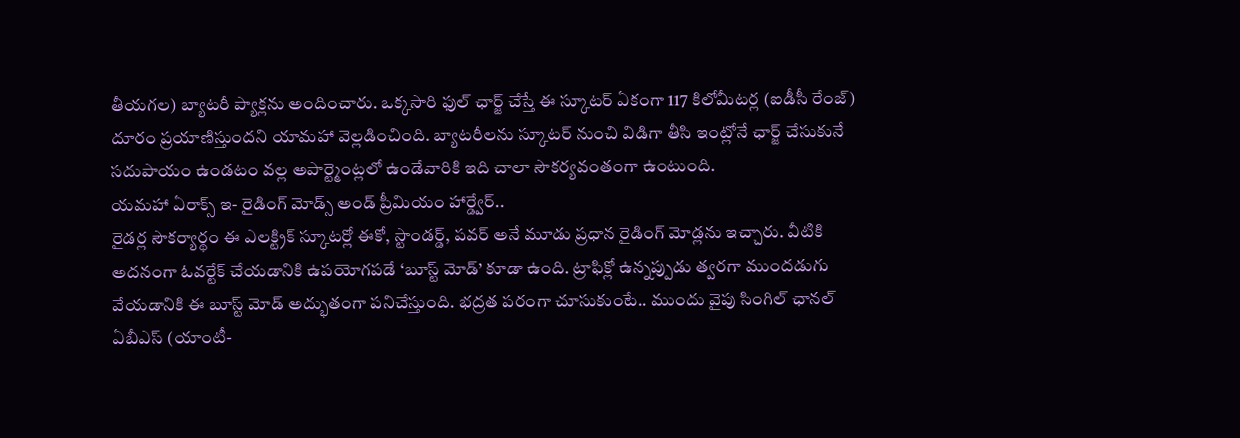తీయగల) బ్యాటరీ ప్యాక్లను అందించారు. ఒక్కసారి ఫుల్ ఛార్జ్ చేస్తే ఈ స్కూటర్ ఏకంగా 117 కిలోమీటర్ల (ఐడీసీ రేంజ్) దూరం ప్రయాణిస్తుందని యామహా వెల్లడించింది. బ్యాటరీలను స్కూటర్ నుంచి విడిగా తీసి ఇంట్లోనే ఛార్జ్ చేసుకునే సదుపాయం ఉండటం వల్ల అపార్ట్మెంట్లలో ఉండేవారికి ఇది చాలా సౌకర్యవంతంగా ఉంటుంది.
యమహా ఏరాక్స్ ఇ- రైడింగ్ మోడ్స్ అండ్ ప్రీమియం హార్డ్వేర్..
రైడర్ల సౌకర్యార్థం ఈ ఎలక్ట్రిక్ స్కూటర్లో ఈకో, స్టాండర్డ్, పవర్ అనే మూడు ప్రధాన రైడింగ్ మోడ్లను ఇచ్చారు. వీటికి అదనంగా ఓవర్టేక్ చేయడానికి ఉపయోగపడే ‘బూస్ట్ మోడ్’ కూడా ఉంది. ట్రాఫిక్లో ఉన్నప్పుడు త్వరగా ముందడుగు వేయడానికి ఈ బూస్ట్ మోడ్ అద్భుతంగా పనిచేస్తుంది. భద్రత పరంగా చూసుకుంటే.. ముందు వైపు సింగిల్ ఛానల్ ఏబీఎస్ (యాంటీ-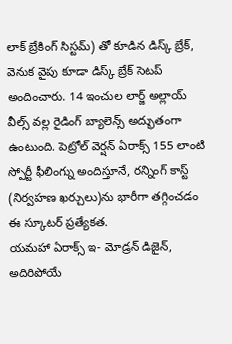లాక్ బ్రేకింగ్ సిస్టమ్) తో కూడిన డిస్క్ బ్రేక్, వెనుక వైపు కూడా డిస్క్ బ్రేక్ సెటప్ అందించారు. 14 ఇంచుల లార్జ్ అల్లాయ్ వీల్స్ వల్ల రైడింగ్ బ్యాలెన్స్ అద్భుతంగా ఉంటుంది. పెట్రోల్ వెర్షన్ ఏరాక్స్ 155 లాంటి స్పోర్టీ ఫీలింగ్ను అందిస్తూనే, రన్నింగ్ కాస్ట్ (నిర్వహణ ఖర్చులు)ను భారీగా తగ్గించడం ఈ స్కూటర్ ప్రత్యేకత.
యమహా ఏరాక్స్ ఇ- మోడ్రన్ డిజైన్, అదిరిపోయే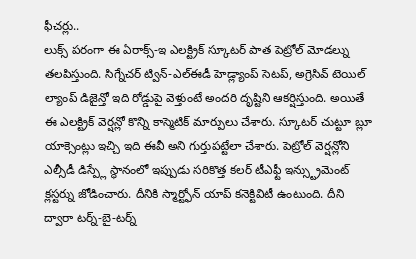ఫీచర్లు..
లుక్స్ పరంగా ఈ ఏరాక్స్-ఇ ఎలక్ట్రిక్ స్కూటర్ పాత పెట్రోల్ మోడల్ను తలపిస్తుంది. సిగ్నేచర్ ట్విన్-ఎల్ఈడీ హెడ్ల్యాంప్ సెటప్, అగ్రెసివ్ టెయిల్ ల్యాంప్ డిజైన్తో ఇది రోడ్డుపై వెళ్తుంటే అందరి దృష్టిని ఆకర్షిస్తుంది. అయితే ఈ ఎలక్ట్రిక్ వెర్షన్లో కొన్ని కాస్మెటిక్ మార్పులు చేశారు. స్కూటర్ చుట్టూ బ్లూ యాక్సెంట్లు ఇచ్చి ఇది ఈవీ అని గుర్తుపట్టేలా చేశారు. పెట్రోల్ వెర్షన్లోని ఎల్సీడీ డిస్ప్లే స్థానంలో ఇప్పుడు సరికొత్త కలర్ టీఎఫ్టీ ఇన్స్ట్రుమెంట్ క్లస్టర్ను జోడించారు. దీనికి స్మార్ట్ఫోన్ యాప్ కనెక్టివిటీ ఉంటుంది. దీని ద్వారా టర్న్-బై-టర్న్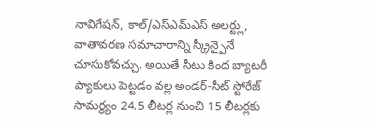నావిగేషన్, కాల్/ఎస్ఎమ్ఎస్ అలర్ట్లు, వాతావరణ సమాచారాన్ని స్క్రీన్పైనే చూసుకోవచ్చు. అయితే సీటు కింద బ్యాటరీ ప్యాకులు పెట్టడం వల్ల అండర్-సీట్ స్టోరేజ్ సామర్థ్యం 24.5 లీటర్ల నుంచి 15 లీటర్లకు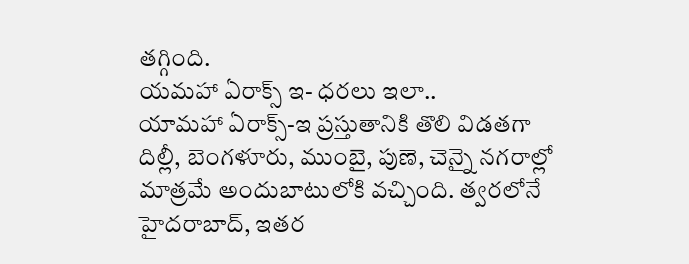తగ్గింది.
యమహా ఏరాక్స్ ఇ- ధరలు ఇలా..
యామహా ఏరాక్స్-ఇ ప్రస్తుతానికి తొలి విడతగా దిల్లీ, బెంగళూరు, ముంబై, పుణె, చెన్నై నగరాల్లో మాత్రమే అందుబాటులోకి వచ్చింది. త్వరలోనే హైదరాబాద్, ఇతర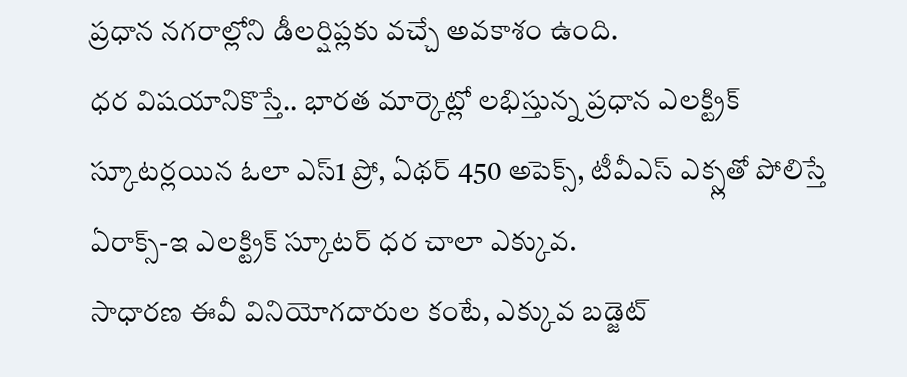ప్రధాన నగరాల్లోని డీలర్షిప్లకు వచ్చే అవకాశం ఉంది.
ధర విషయానికొస్తే.. భారత మార్కెట్లో లభిస్తున్న ప్రధాన ఎలక్ట్రిక్ స్కూటర్లయిన ఓలా ఎస్1 ప్రో, ఏథర్ 450 అపెక్స్, టీవీఎస్ ఎక్స్లతో పోలిస్తే ఏరాక్స్-ఇ ఎలక్ట్రిక్ స్కూటర్ ధర చాలా ఎక్కువ.
సాధారణ ఈవీ వినియోగదారుల కంటే, ఎక్కువ బడ్జెట్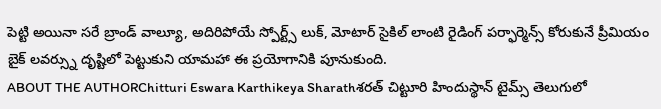పెట్టి అయినా సరే బ్రాండ్ వాల్యూ, అదిరిపోయే స్పోర్ట్స్ లుక్, మోటార్ సైకిల్ లాంటి రైడింగ్ పర్ఫార్మెన్స్ కోరుకునే ప్రీమియం బైక్ లవర్స్ను దృష్టిలో పెట్టుకుని యామహా ఈ ప్రయోగానికి పూనుకుంది.
ABOUT THE AUTHORChitturi Eswara Karthikeya Sharathశరత్ చిట్టూరి హిందుస్థాన్ టైమ్స్ తెలుగులో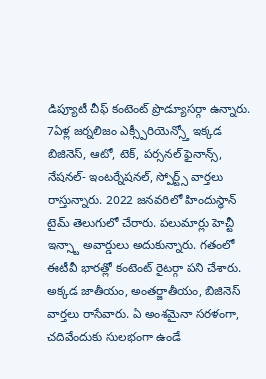డిప్యూటీ చీఫ్ కంటెంట్ ప్రొడ్యూసర్గా ఉన్నారు. 7ఏళ్ల జర్నలిజం ఎక్స్పీరియెన్స్తో ఇక్కడ బిజినెస్, ఆటో, టెక్, పర్సనల్ ఫైనాన్స్, నేషనల్- ఇంటర్నేషనల్, స్పోర్ట్స్ వార్తలు రాస్తున్నారు. 2022 జనవరిలో హిందుస్థాన్ టైమ్ తెలుగులో చేరారు. పలుమార్లు హెచ్టీ ఇన్స్టా అవార్డులు అదుకున్నారు. గతంలో ఈటీవీ భారత్లో కంటెంట్ రైటర్గా పని చేశారు. అక్కడ జాతీయం, అంతర్జాతీయం, బిజినెస్ వార్తలు రాసేవారు. ఏ అంశమైనా సరళంగా, చదివేందుకు సులభంగా ఉండే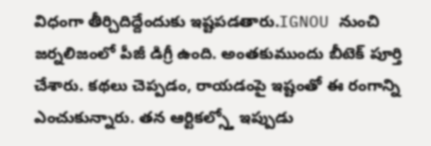విధంగా తీర్చిదిద్దేందుకు ఇష్టపడతారు.IGNOU నుంచి జర్నలిజంలో పీజీ డిగ్రీ ఉంది. అంతకుముందు బీటెక్ పూర్తి చేశారు. కథలు చెప్పడం, రాయడంపై ఇష్టంతో ఈ రంగాన్ని ఎంచుకున్నారు. తన ఆర్టికల్స్తో ఇప్పుడు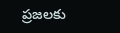ప్రజలకు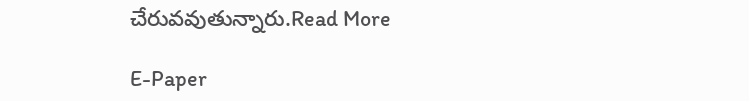చేరువవుతున్నారు.Read More

E-Paper